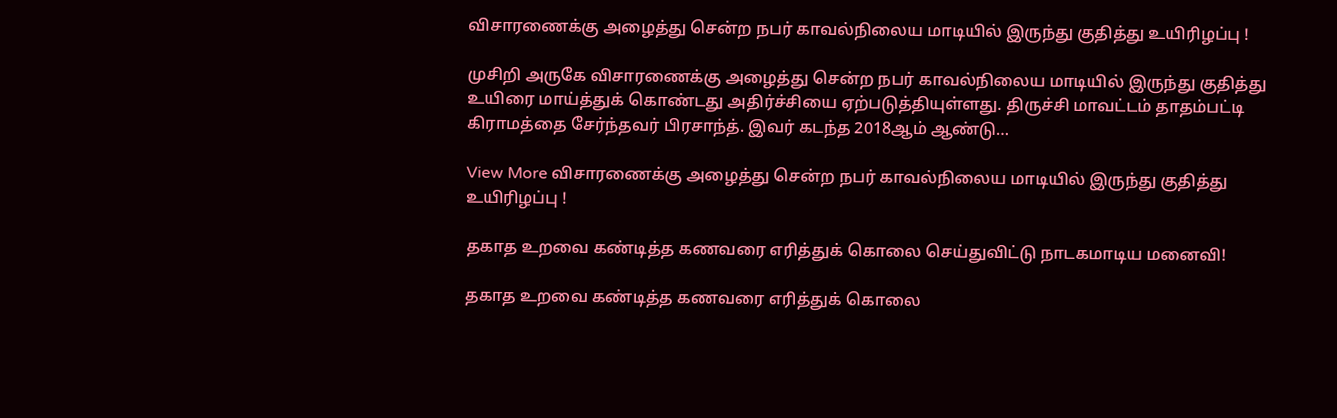விசாரணைக்கு அழைத்து சென்ற நபர் காவல்நிலைய மாடியில் இருந்து குதித்து உயிரிழப்பு !

முசிறி அருகே விசாரணைக்கு அழைத்து சென்ற நபர் காவல்நிலைய மாடியில் இருந்து குதித்து உயிரை மாய்த்துக் கொண்டது அதிர்ச்சியை ஏற்படுத்தியுள்ளது. திருச்சி மாவட்டம் தாதம்பட்டி கிராமத்தை சேர்ந்தவர் பிரசாந்த். இவர் கடந்த 2018ஆம் ஆண்டு…

View More விசாரணைக்கு அழைத்து சென்ற நபர் காவல்நிலைய மாடியில் இருந்து குதித்து உயிரிழப்பு !

தகாத உறவை கண்டித்த கணவரை எரித்துக் கொலை செய்துவிட்டு நாடகமாடிய மனைவி!

தகாத உறவை கண்டித்த கணவரை எரித்துக் கொலை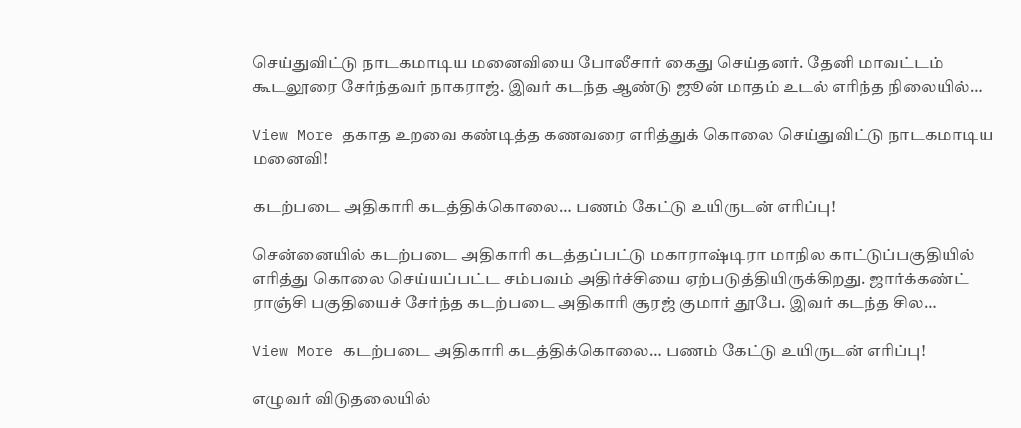செய்துவிட்டு நாடகமாடிய மனைவியை போலீசார் கைது செய்தனர். தேனி மாவட்டம் கூடலூரை சேர்ந்தவர் நாகராஜ். இவர் கடந்த ஆண்டு ஜூன் மாதம் உடல் எரிந்த நிலையில்…

View More தகாத உறவை கண்டித்த கணவரை எரித்துக் கொலை செய்துவிட்டு நாடகமாடிய மனைவி!

கடற்படை அதிகாரி கடத்திக்கொலை… பணம் கேட்டு உயிருடன் எரிப்பு!

சென்னையில் கடற்படை அதிகாரி கடத்தப்பட்டு மகாராஷ்டிரா மாநில காட்டுப்பகுதியில் எரித்து கொலை செய்யப்பட்ட சம்பவம் அதிர்ச்சியை ஏற்படுத்தியிருக்கிறது. ஜார்க்கண்ட் ராஞ்சி பகுதியைச் சேர்ந்த கடற்படை அதிகாரி சூரஜ் குமார் தூபே. இவர் கடந்த சில…

View More கடற்படை அதிகாரி கடத்திக்கொலை… பணம் கேட்டு உயிருடன் எரிப்பு!

எழுவர் விடுதலையில்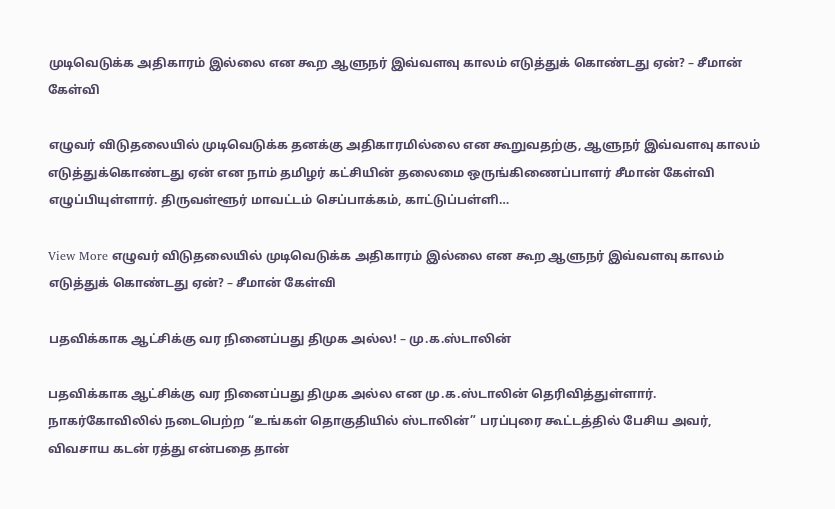முடிவெடுக்க அதிகாரம் இல்லை என கூற ஆளுநர் இவ்வளவு காலம் எடுத்துக் கொண்டது ஏன்? – சீமான் கேள்வி

எழுவர் விடுதலையில் முடிவெடுக்க தனக்கு அதிகாரமில்லை என கூறுவதற்கு, ஆளுநர் இவ்வளவு காலம் எடுத்துக்கொண்டது ஏன் என நாம் தமிழர் கட்சியின் தலைமை ஒருங்கிணைப்பாளர் சீமான் கேள்வி எழுப்பியுள்ளார். திருவள்ளூர் மாவட்டம் செப்பாக்கம், காட்டுப்பள்ளி…

View More எழுவர் விடுதலையில் முடிவெடுக்க அதிகாரம் இல்லை என கூற ஆளுநர் இவ்வளவு காலம் எடுத்துக் கொண்டது ஏன்? – சீமான் கேள்வி

பதவிக்காக ஆட்சிக்கு வர நினைப்பது திமுக அல்ல! – மு.க.ஸ்டாலின்

பதவிக்காக ஆட்சிக்கு வர நினைப்பது திமுக அல்ல என மு.க.ஸ்டாலின் தெரிவித்துள்ளார். நாகர்கோவிலில் நடைபெற்ற “உங்கள் தொகுதியில் ஸ்டாலின்” பரப்புரை கூட்டத்தில் பேசிய அவர், விவசாய கடன் ரத்து என்பதை தான்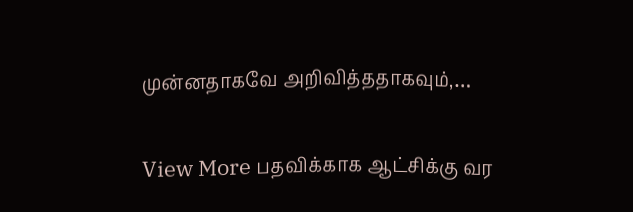முன்னதாகவே அறிவித்ததாகவும்,…

View More பதவிக்காக ஆட்சிக்கு வர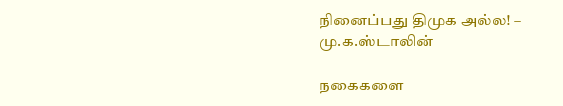நினைப்பது திமுக அல்ல! – மு.க.ஸ்டாலின்

நகைகளை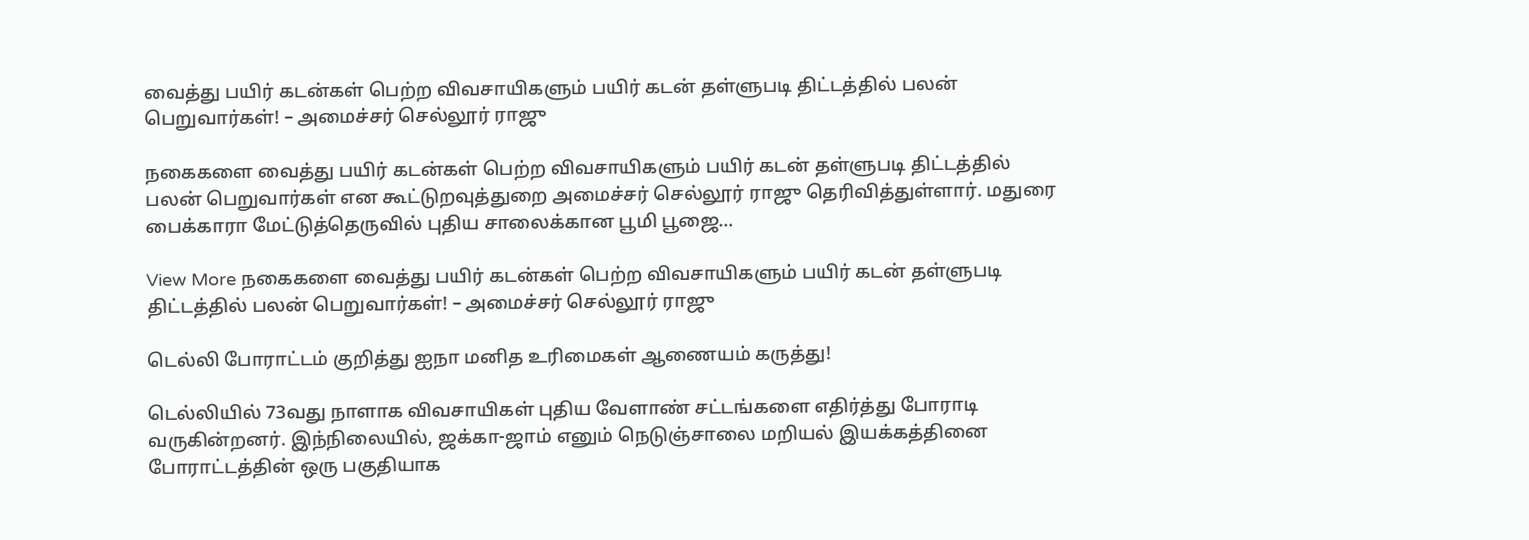வைத்து பயிர் கடன்கள் பெற்ற விவசாயிகளும் பயிர் கடன் தள்ளுபடி திட்டத்தில் பலன் பெறுவார்கள்! – அமைச்சர் செல்லூர் ராஜு

நகைகளை வைத்து பயிர் கடன்கள் பெற்ற விவசாயிகளும் பயிர் கடன் தள்ளுபடி திட்டத்தில் பலன் பெறுவார்கள் என கூட்டுறவுத்துறை அமைச்சர் செல்லூர் ராஜு தெரிவித்துள்ளார். மதுரை பைக்காரா மேட்டுத்தெருவில் புதிய சாலைக்கான பூமி பூஜை…

View More நகைகளை வைத்து பயிர் கடன்கள் பெற்ற விவசாயிகளும் பயிர் கடன் தள்ளுபடி திட்டத்தில் பலன் பெறுவார்கள்! – அமைச்சர் செல்லூர் ராஜு

டெல்லி போராட்டம் குறித்து ஐநா மனித உரிமைகள் ஆணையம் கருத்து!

டெல்லியில் 73வது நாளாக விவசாயிகள் புதிய வேளாண் சட்டங்களை எதிர்த்து போராடி வருகின்றனர். இந்நிலையில், ஜக்கா-ஜாம் எனும் நெடுஞ்சாலை மறியல் இயக்கத்தினை போராட்டத்தின் ஒரு பகுதியாக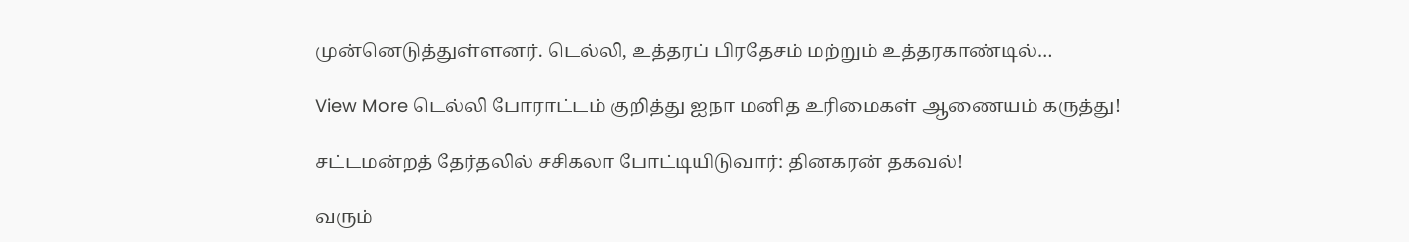முன்னெடுத்துள்ளனர். டெல்லி, உத்தரப் பிரதேசம் மற்றும் உத்தரகாண்டில்…

View More டெல்லி போராட்டம் குறித்து ஐநா மனித உரிமைகள் ஆணையம் கருத்து!

சட்டமன்றத் தேர்தலில் சசிகலா போட்டியிடுவார்: தினகரன் தகவல்!

வரும்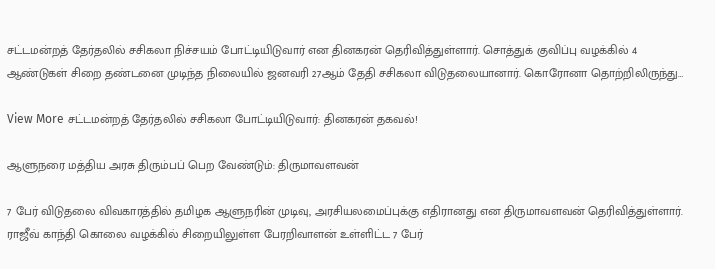சட்டமன்றத் தேர்தலில் சசிகலா நிச்சயம் போட்டியிடுவார் என தினகரன் தெரிவித்துள்ளார். சொத்துக் குவிப்பு வழக்கில் 4 ஆண்டுகள் சிறை தண்டனை முடிந்த நிலையில் ஜனவரி 27ஆம் தேதி சசிகலா விடுதலையானார். கொரோனா தொற்றிலிருந்து…

View More சட்டமன்றத் தேர்தலில் சசிகலா போட்டியிடுவார்: தினகரன் தகவல்!

ஆளுநரை மத்திய அரசு திரும்பப் பெற வேண்டும்: திருமாவளவன்

7 பேர் விடுதலை விவகாரத்தில் தமிழக ஆளுநரின் முடிவு, அரசியலமைப்புக்கு எதிரானது என திருமாவளவன் தெரிவித்துள்ளார். ராஜீவ் காந்தி கொலை வழக்கில் சிறையிலுள்ள பேரறிவாளன் உள்ளிட்ட 7 பேர்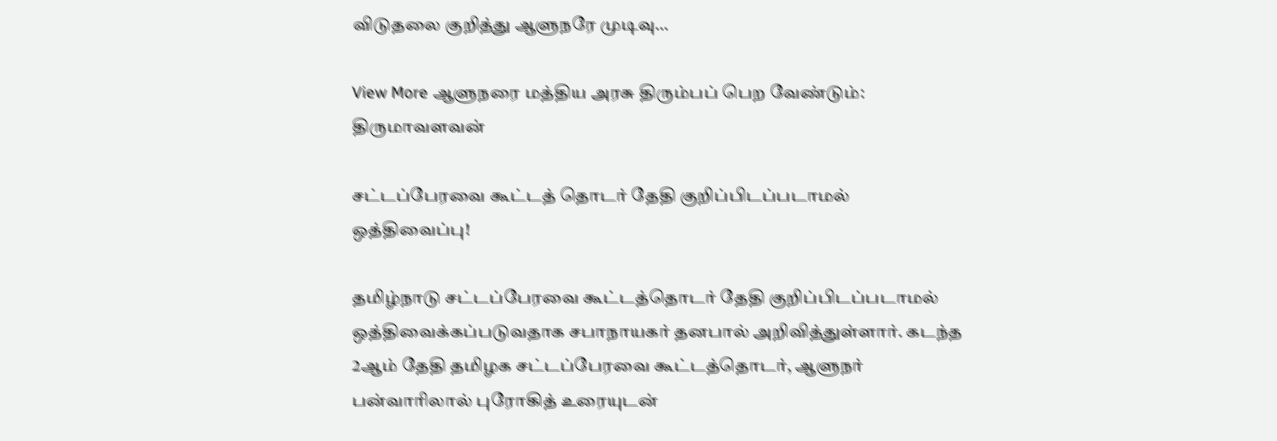விடுதலை குறித்து ஆளுநரே முடிவு…

View More ஆளுநரை மத்திய அரசு திரும்பப் பெற வேண்டும்: திருமாவளவன்

சட்டப்பேரவை கூட்டத் தொடர் தேதி குறிப்பிடப்படாமல் ஒத்திவைப்பு!

தமிழ்நாடு சட்டப்பேரவை கூட்டத்தொடர் தேதி குறிப்பிடப்படாமல் ஒத்திவைக்கப்படுவதாக சபாநாயகர் தனபால் அறிவித்துள்ளார். கடந்த 2ஆம் தேதி தமிழக சட்டப்பேரவை கூட்டத்தொடர், ஆளுநர் பன்வாரிலால் புரோகித் உரையுடன்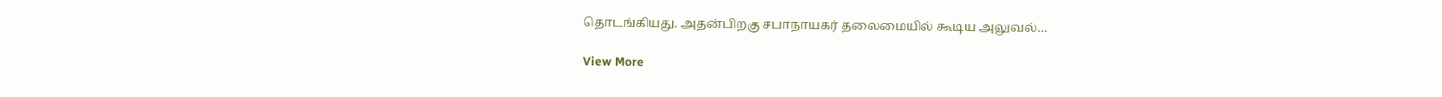தொடங்கியது. அதன்பிறகு சபாநாயகர் தலைமையில் கூடிய அலுவல்…

View More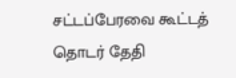சட்டப்பேரவை கூட்டத் தொடர் தேதி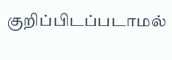குறிப்பிடப்படாமல்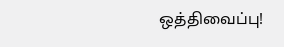ஒத்திவைப்பு!